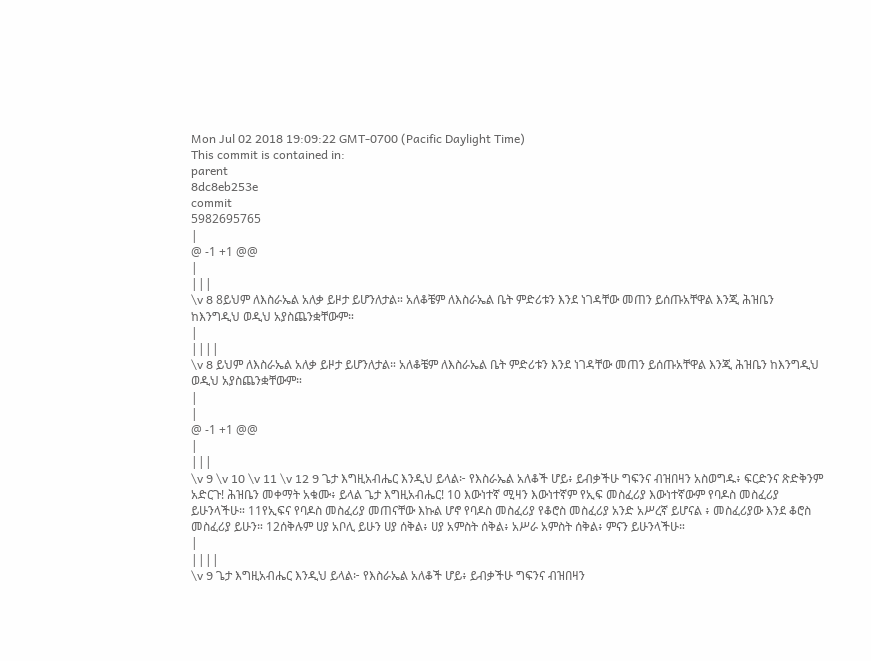Mon Jul 02 2018 19:09:22 GMT-0700 (Pacific Daylight Time)
This commit is contained in:
parent
8dc8eb253e
commit
5982695765
|
@ -1 +1 @@
|
|||
\v 8 8ይህም ለእስራኤል አለቃ ይዞታ ይሆንለታል። አለቆቼም ለእስራኤል ቤት ምድሪቱን እንደ ነገዳቸው መጠን ይሰጡአቸዋል እንጂ ሕዝቤን ከእንግዲህ ወዲህ አያስጨንቋቸውም።
|
||||
\v 8 ይህም ለእስራኤል አለቃ ይዞታ ይሆንለታል። አለቆቼም ለእስራኤል ቤት ምድሪቱን እንደ ነገዳቸው መጠን ይሰጡአቸዋል እንጂ ሕዝቤን ከእንግዲህ ወዲህ አያስጨንቋቸውም።
|
|
@ -1 +1 @@
|
|||
\v 9 \v 10 \v 11 \v 12 9 ጌታ እግዚአብሔር እንዲህ ይላል፦ የእስራኤል አለቆች ሆይ፥ ይብቃችሁ ግፍንና ብዝበዛን አስወግዱ፥ ፍርድንና ጽድቅንም አድርጉ! ሕዝቤን መቀማት አቁሙ፥ ይላል ጌታ እግዚአብሔር! 10 እውነተኛ ሚዛን እውነተኛም የኢፍ መስፈሪያ እውነተኛውም የባዶስ መስፈሪያ ይሁንላችሁ። 11የኢፍና የባዶስ መስፈሪያ መጠናቸው እኩል ሆኖ የባዶስ መስፈሪያ የቆሮስ መስፈሪያ አንድ አሥረኛ ይሆናል ፥ መስፈሪያው እንደ ቆሮስ መስፈሪያ ይሁን። 12ሰቅሉም ሀያ አቦሊ ይሁን ሀያ ሰቅል፥ ሀያ አምስት ሰቅል፥ አሥራ አምስት ሰቅል፥ ምናን ይሁንላችሁ።
|
||||
\v 9 ጌታ እግዚአብሔር እንዲህ ይላል፦ የእስራኤል አለቆች ሆይ፥ ይብቃችሁ ግፍንና ብዝበዛን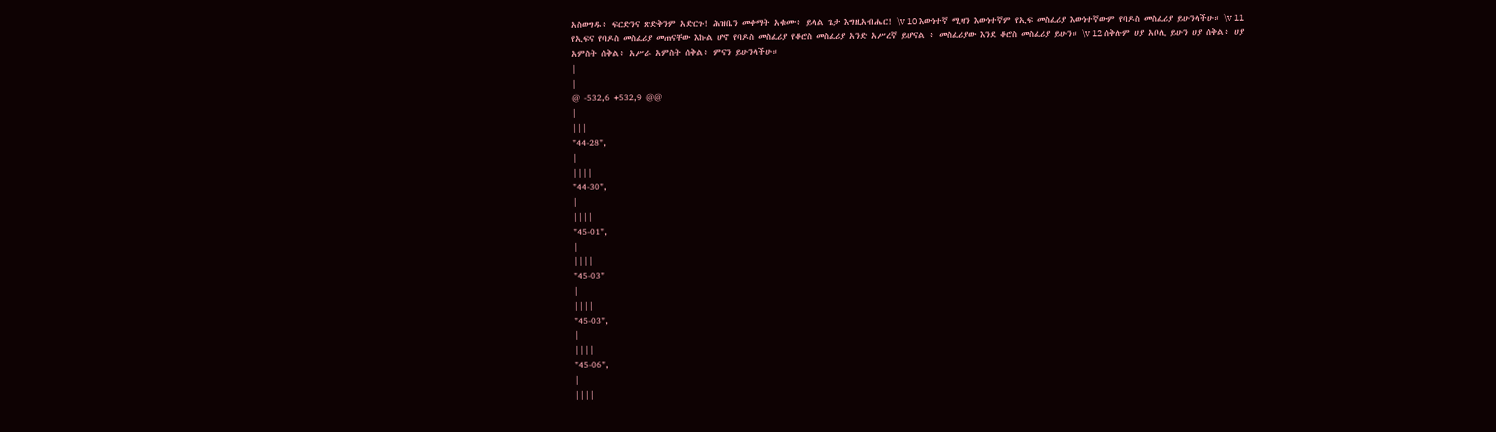አስወግዱ፥ ፍርድንና ጽድቅንም አድርጉ! ሕዝቤን መቀማት አቁሙ፥ ይላል ጌታ እግዚአብሔር! \v 10 እውነተኛ ሚዛን እውነተኛም የኢፍ መስፈሪያ እውነተኛውም የባዶስ መስፈሪያ ይሁንላችሁ። \v 11 የኢፍና የባዶስ መስፈሪያ መጠናቸው እኩል ሆኖ የባዶስ መስፈሪያ የቆሮስ መስፈሪያ አንድ አሥረኛ ይሆናል ፥ መስፈሪያው እንደ ቆሮስ መስፈሪያ ይሁን። \v 12 ሰቅሉም ሀያ አቦሊ ይሁን ሀያ ሰቅል፥ ሀያ አምስት ሰቅል፥ አሥራ አምስት ሰቅል፥ ምናን ይሁንላችሁ።
|
|
@ -532,6 +532,9 @@
|
|||
"44-28",
|
||||
"44-30",
|
||||
"45-01",
|
||||
"45-03"
|
||||
"45-03",
|
||||
"45-06",
|
||||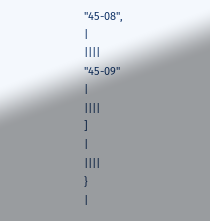"45-08",
|
||||
"45-09"
|
||||
]
|
||||
}
|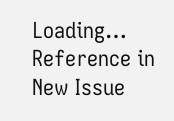Loading…
Reference in New Issue